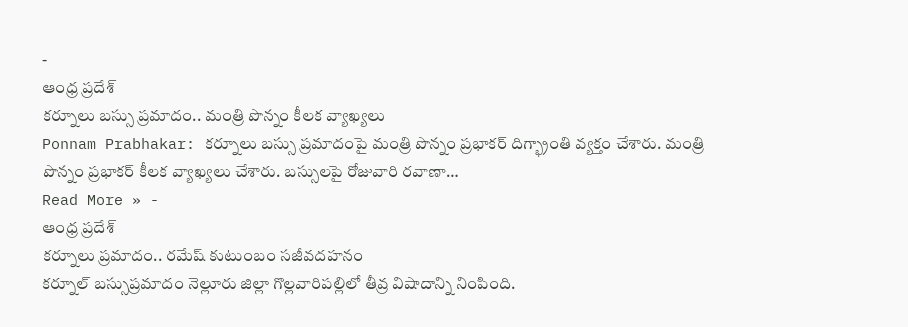-
ఆంధ్ర ప్రదేశ్
కర్నూలు బస్సు ప్రమాదం.. మంత్రి పొన్నం కీలక వ్యాఖ్యలు
Ponnam Prabhakar: కర్నూలు బస్సు ప్రమాదంపై మంత్రి పొన్నం ప్రభాకర్ దిగ్భ్రాంతి వ్యక్తం చేశారు. మంత్రి పొన్నం ప్రభాకర్ కీలక వ్యాఖ్యలు చేశారు. బస్సులపై రోజువారి రవాణా…
Read More » -
ఆంధ్ర ప్రదేశ్
కర్నూలు ప్రమాదం.. రమేష్ కుటుంబం సజీవదహనం
కర్నూల్ బస్సుప్రమాదం నెల్లూరు జిల్లా గొల్లవారిపల్లిలో తీవ్ర విషాదాన్ని నింపింది.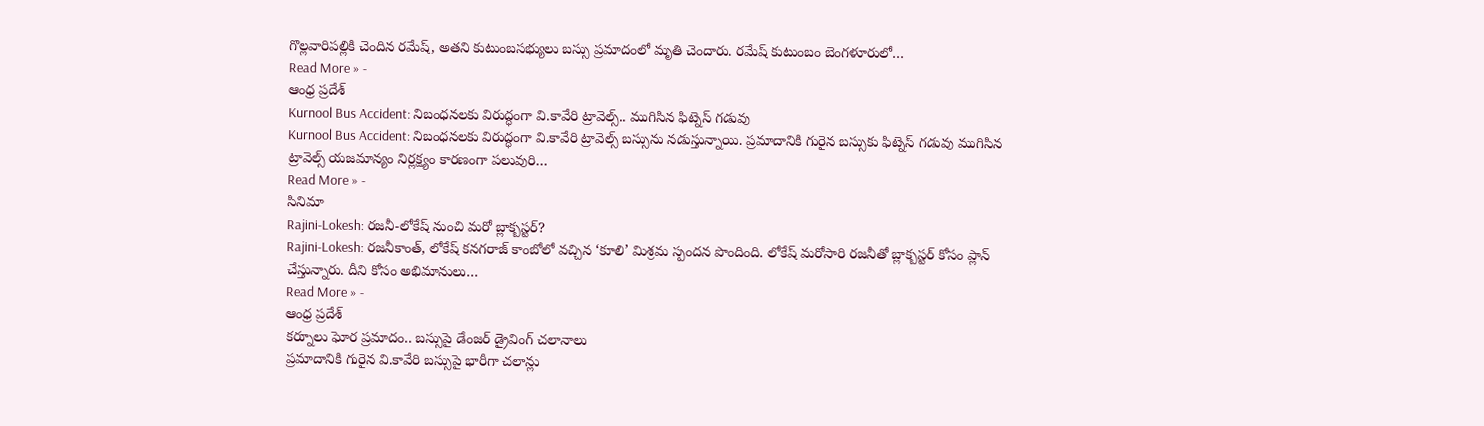గొల్లవారిపల్లికి చెందిన రమేష్, అతని కుటుంబసభ్యులు బస్సు ప్రమాదంలో మృతి చెందారు. రమేష్ కుటుంబం బెంగళూరులో…
Read More » -
ఆంధ్ర ప్రదేశ్
Kurnool Bus Accident: నిబంధనలకు విరుద్ధంగా వి.కావేరి ట్రావెల్స్.. ముగిసిన ఫిట్నెస్ గడువు
Kurnool Bus Accident: నిబంధనలకు విరుద్ధంగా వి.కావేరి ట్రావెల్స్ బస్సును నడుస్తున్నాయి. ప్రమాదానికి గురైన బస్సుకు ఫిట్నెస్ గడువు ముగిసిన ట్రావెల్స్ యజమాన్యం నిర్లక్ష్యం కారణంగా పలువురి…
Read More » -
సినిమా
Rajini-Lokesh: రజనీ-లోకేష్ నుంచి మరో బ్లాక్బస్టర్?
Rajini-Lokesh: రజనీకాంత్, లోకేష్ కనగరాజ్ కాంబోలో వచ్చిన ‘కూలి’ మిశ్రమ స్పందన పొందింది. లోకేష్ మరోసారి రజనీతో బ్లాక్బస్టర్ కోసం ప్లాన్ చేస్తున్నారు. దీని కోసం అభిమానులు…
Read More » -
ఆంధ్ర ప్రదేశ్
కర్నూలు ఘోర ప్రమాదం.. బస్సుపై డేంజర్ డ్రైవింగ్ చలానాలు
ప్రమాదానికి గురైన వి.కావేరి బస్సుపై భారీగా చలాన్లు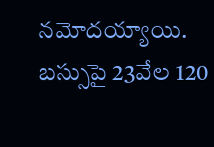నమోదయ్యాయి. బస్సుపై 23వేల 120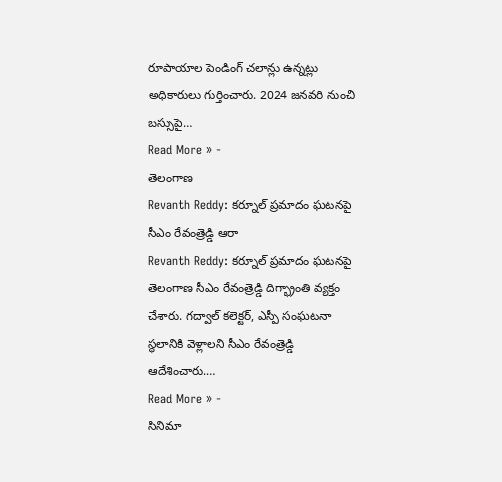రూపాయాల పెండింగ్ చలాన్లు ఉన్నట్లు అధికారులు గుర్తించారు. 2024 జనవరి నుంచి బస్సుపై…
Read More » -
తెలంగాణ
Revanth Reddy: కర్నూల్ ప్రమాదం ఘటనపై సీఎం రేవంత్రెడ్డి ఆరా
Revanth Reddy: కర్నూల్ ప్రమాదం ఘటనపై తెలంగాణ సీఎం రేవంత్రెడ్డి దిగ్భ్రాంతి వ్యక్తం చేశారు. గద్వాల్ కలెక్టర్, ఎస్పీ సంఘటనా స్థలానికి వెళ్లాలని సీఎం రేవంత్రెడ్డి ఆదేశించారు.…
Read More » -
సినిమా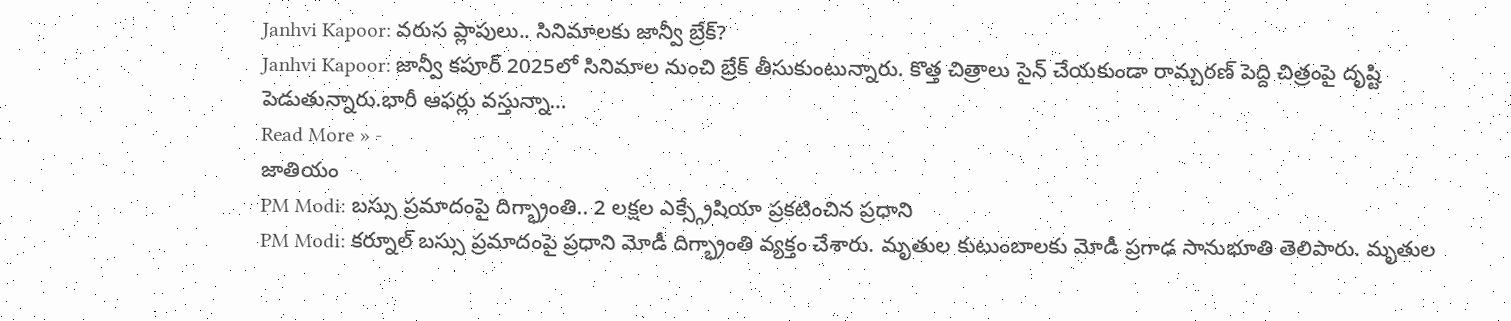Janhvi Kapoor: వరుస ప్లాపులు.. సినిమాలకు జాన్వీ బ్రేక్?
Janhvi Kapoor: జాన్వీ కపూర్ 2025లో సినిమాల నుంచి బ్రేక్ తీసుకుంటున్నారు. కొత్త చిత్రాలు సైన్ చేయకుండా రామ్చరణ్ పెద్ది చిత్రంపై దృష్టి పెడుతున్నారు.భారీ ఆఫర్లు వస్తున్నా…
Read More » -
జాతియం
PM Modi: బస్సు ప్రమాదంపై దిగ్భ్రాంతి.. 2 లక్షల ఎక్స్గ్రేషియా ప్రకటించిన ప్రధాని
PM Modi: కర్నూల్ బస్సు ప్రమాదంపై ప్రధాని మోడీ దిగ్భ్రాంతి వ్యక్తం చేశారు. మృతుల కుటుంబాలకు మోడీ ప్రగాఢ సానుభూతి తెలిపారు. మృతుల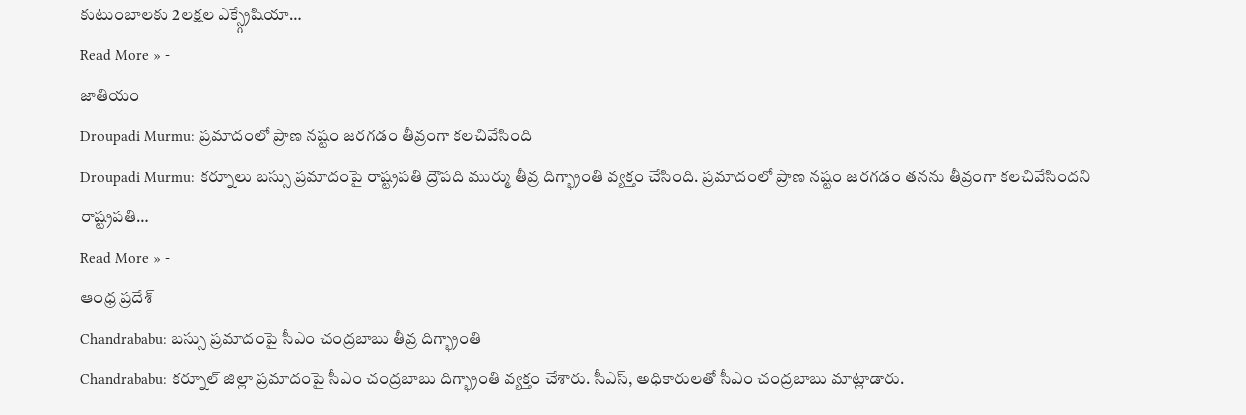కుటుంబాలకు 2లక్షల ఎక్స్గ్రేషియా…
Read More » -
జాతియం
Droupadi Murmu: ప్రమాదంలో ప్రాణ నష్టం జరగడం తీవ్రంగా కలచివేసింది
Droupadi Murmu: కర్నూలు బస్సు ప్రమాదంపై రాష్ట్రపతి ద్రౌపది ముర్ము తీవ్ర దిగ్భ్రాంతి వ్యక్తం చేసింది. ప్రమాదంలో ప్రాణ నష్టం జరగడం తనను తీవ్రంగా కలచివేసిందని రాష్ట్రపతి…
Read More » -
ఆంధ్ర ప్రదేశ్
Chandrababu: బస్సు ప్రమాదంపై సీఎం చంద్రబాబు తీవ్ర దిగ్భ్రాంతి
Chandrababu: కర్నూల్ జిల్లా ప్రమాదంపై సీఎం చంద్రబాబు దిగ్భ్రాంతి వ్యక్తం చేశారు. సీఎస్, అధికారులతో సీఎం చంద్రబాబు మాట్లాడారు.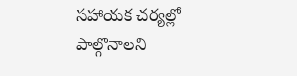సహాయక చర్యల్లో పాల్గొనాలని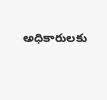అధికారులకు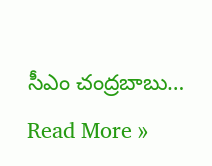సీఎం చంద్రబాబు…
Read More »